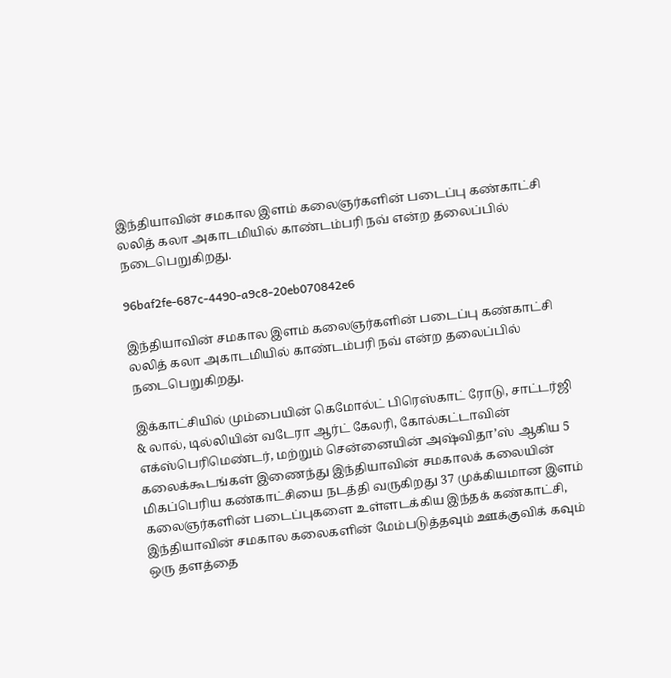இந்தியாவின் சமகால இளம் கலைஞர்களின் படைப்பு கண்காட்சி லலித் கலா அகாடமியில் காண்டம்பரி நவ் என்ற தலைப்பில் நடைபெறுகிறது.

96baf2fe-687c-4490-a9c8-20eb070842e6

இந்தியாவின் சமகால இளம் கலைஞர்களின் படைப்பு கண்காட்சி லலித் கலா அகாடமியில் காண்டம்பரி நவ் என்ற தலைப்பில் நடைபெறுகிறது.

இக்காட்சியில் மும்பையின் கெமோல்ட் பிரெஸ்காட் ரோடு, சாட்டர்ஜி & லால், டில்லியின் வடேரா ஆர்ட் கேலரி, கோல்கட்டாவின் எக்ஸ்பெரிமெண்டர், மற்றும் சென்னையின் அஷ்விதா’ஸ் ஆகிய 5 கலைக்கூடங்கள் இணைந்து இந்தியாவின் சமகாலக் கலையின் மிகப்பெரிய கண்காட்சியை நடத்தி வருகிறது 37 முக்கியமான இளம் கலைஞர்களின் படைப்புகளை உள்ளடக்கிய இந்தக் கண்காட்சி, இந்தியாவின் சமகால கலைகளின் மேம்படுத்தவும் ஊக்குவிக் கவும் ஒரு தளத்தை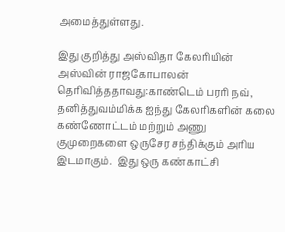அமைத்துள்ளது.

இது குறித்து அஸ்விதா கேலரியின் அஸ்வின் ராஜகோபாலன் தெரிவித்ததாவது:காண்டெம் பரரி நவ், தனித்துவம்மிக்க ஐந்து கேலரிகளின் கலை கண்ணோட்டம் மற்றும் அணு குமுறைகளை ஒருசேர சந்திக்கும் அரிய இடமாகும்.  இது ஒரு கண்காட்சி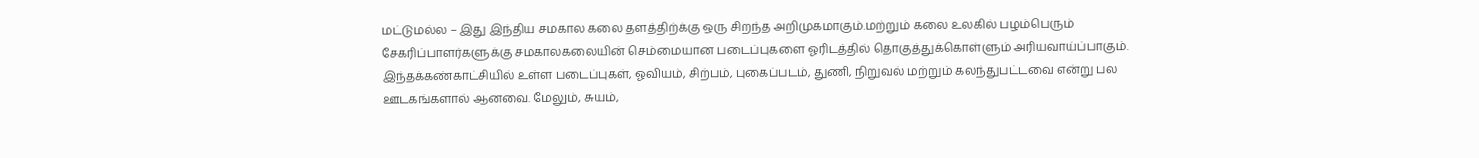மட்டுமல்ல – இது இந்திய சமகால கலை தளத்திற்க்கு ஒரு சிறந்த அறிமுகமாகும்.மற்றும் கலை உலகில் பழம்பெரும் சேகரிப்பாளர்களுக்கு சமகாலகலையின் செம்மையான படைப்புகளை ஓரிடத்தில் தொகுத்துக்கொள்ளும் அரியவாய்ப்பாகும். இந்தக்கண்காட்சியில் உள்ள படைப்புகள், ஓவியம், சிற்பம், புகைப்படம், துணி, நிறுவல் மற்றும் கலந்துபட்டவை என்று பல ஊடகங்களால் ஆனவை. மேலும், சுயம்,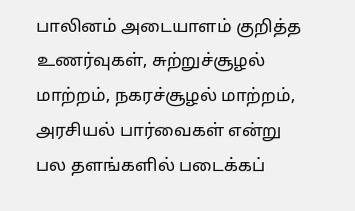பாலினம் அடையாளம் குறித்த உணர்வுகள், சுற்றுச்சூழல் மாற்றம், நகரச்சூழல் மாற்றம், அரசியல் பார்வைகள் என்று பல தளங்களில் படைக்கப்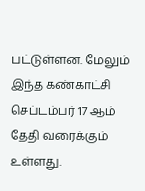பட்டுள்ளன. மேலும் இந்த கண்காட்சி செப்டம்பர் 17 ஆம் தேதி வரைக்கும் உள்ளது.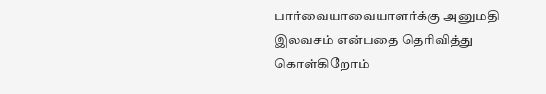பார்வையாவையாளர்க்கு அனுமதி இலவசம் என்பதை தெரிவித்து கொள்கிறோம்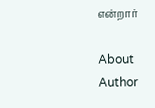என்றார்

About Author